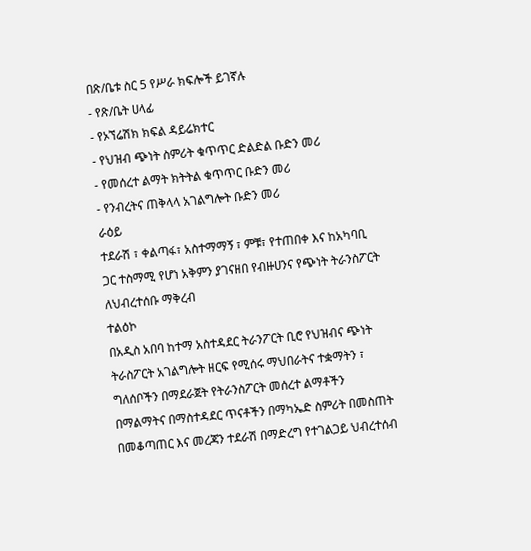በጽ/ቤቱ ስር 5 የሥራ ክፍሎች ይገኛሉ
- የጽ/ቤት ሀላፊ
- የኦኘሬሽክ ክፍል ዳይሬክተር
- የህዝብ ጭነት ስምሪት ቁጥጥር ድልድል ቡድን መሪ
- የመሰረተ ልማት ክትትል ቁጥጥር ቡድን መሪ
- የንብረትና ጠቅላላ አገልግሎት ቡድን መሪ
ራዕይ
ተደራሽ ፣ ቀልጣፋ፣ አስተማማኝ ፣ ምቹ፣ የተጠበቀ እና ከአካባቢ ጋር ተስማሚ የሆነ አቅምን ያገናዘበ የብዙሀንና የጭነት ትራንስፖርት ለህብረተሰቡ ማቅረብ
ተልዕኮ
በአዲስ አበባ ከተማ አስተዳደር ትራንፖርት ቢሮ የህዝብና ጭነት ትራስፖርት አገልግሎት ዘርፍ የሚሰሩ ማህበራትና ተቋማትን ፣ ግለሰቦችን በማደራጀት የትራንስፖርት መሰረተ ልማቶችን በማልማትና በማስተዳደር ጥናቶችን በማካኤድ ስምሪት በመስጠት በመቆጣጠር እና መረጃን ተደራሽ በማድረግ የተገልጋይ ህብረተሰብ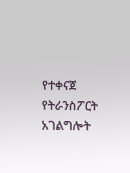የተቀናጀ የትራንስፖርት አገልግሎት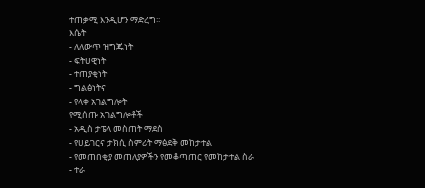ተጠቃሚ እንዲሆን ማድረግ፡፡
እሴት
- ለለውጥ ዝግጁነት
- ፍትሀዊነት
- ተጠያቂነት
- ግልፅነትና
- የላቀ አገልግሎት
የሚሰጡ አገልግሎቶች
- አዲስ ታፔላ መስጠት ማደስ
- የሀይገርና ታክሲ ስምሪት ማፅደቅ መከታተል
- የመጠበቂያ መጠለያዎችን የመቆጣጠር የመከታተል ስራ
- ተራ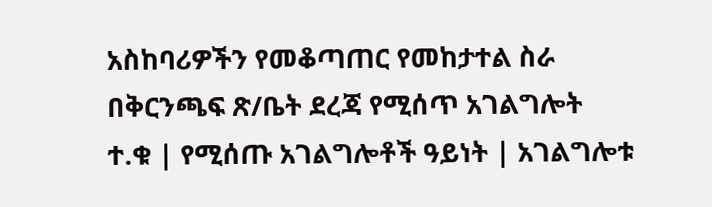አስከባሪዎችን የመቆጣጠር የመከታተል ስራ
በቅርንጫፍ ጽ/ቤት ደረጃ የሚሰጥ አገልግሎት
ተ.ቁ | የሚሰጡ አገልግሎቶች ዓይነት | አገልግሎቱ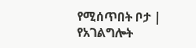የሚሰጥበት ቦታ | የአገልግሎት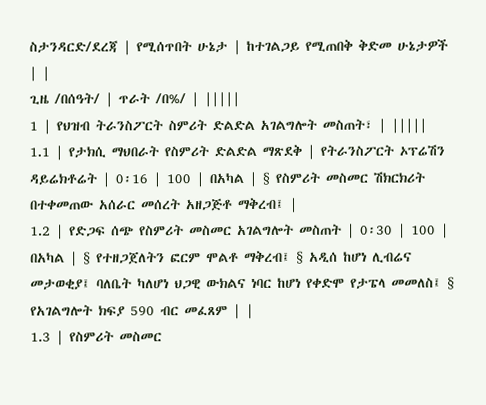ስታንዳርድ/ደረጃ | የሚሰጥበት ሁኔታ | ከተገልጋይ የሚጠበቅ ቅድመ ሁኔታዎች | |
ጊዜ /በሰዓት/ | ጥራት /በ%/ | |||||
1 | የህዝብ ትራንስፖርት ስምሪት ድልድል አገልግሎት መስጠት፣ | |||||
1.1 | የታክሲ ማህበራት የስምሪት ድልድል ማጽደቅ | የትራንስፖርት ኦፕሬሽን ዳይሬክቶሬት | 0፡16 | 100 | በአካል | § የስምሪት መስመር ሽክርክሪት በተቀመጠው አሰራር መሰረት አዘጋጅቶ ማቅረብ፤ |
1.2 | የድጋፍ ሰጭ የስምሪት መስመር አገልግሎት መስጠት | 0፡30 | 100 | በአካል | § የተዘጋጀለትን ፎርም ሞልቶ ማቅረብ፤ § አዲሰ ከሆነ ሊብሬና መታወቂያ፤ ባለቤት ካለሆነ ህጋዊ ውክልና ነባር ከሆነ የቀድሞ የታፔላ መመለስ፤ § የአገልግሎት ክፍያ 590 ብር መፈጸም | |
1.3 | የስምሪት መስመር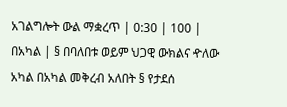አገልግሎት ውል ማቋረጥ | 0:30 | 100 | በአካል | § በባለበቱ ወይም ህጋዊ ውክልና ዯለው አካል በአካል መቅረብ አለበት § የታደሰ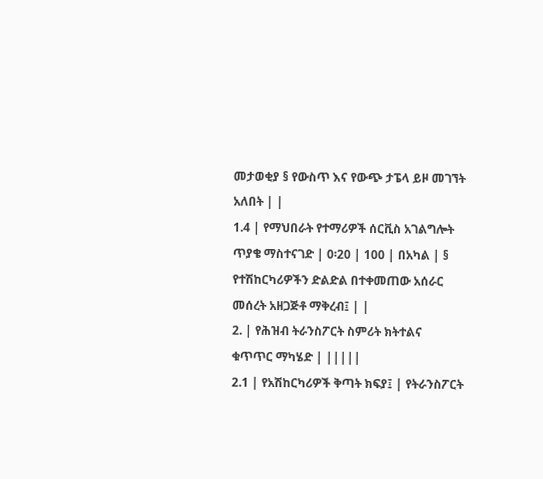መታወቂያ § የውስጥ እና የውጭ ታፔላ ይዞ መገኘት አለበት | |
1.4 | የማህበራት የተማሪዎች ሰርቪስ አገልግሎት ጥያቄ ማስተናገድ | 0፡20 | 100 | በአካል | § የተሽከርካሪዎችን ድልድል በተቀመጠው አሰራር መሰረት አዘጋጅቶ ማቅረብ፤ | |
2. | የሕዝብ ትራንስፖርት ስምሪት ክትተልና ቁጥጥር ማካሄድ | |||||
2.1 | የአሽከርካሪዎች ቅጣት ክፍያ፤ | የትራንስፖርት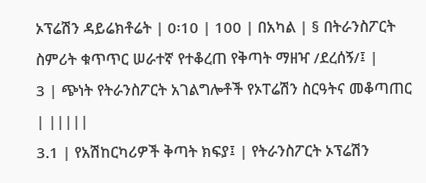ኦፕሬሽን ዳይሬክቶሬት | 0፡10 | 100 | በአካል | § በትራንስፖርት ስምሪት ቁጥጥር ሠራተኛ የተቆረጠ የቅጣት ማዘዣ /ደረሰኝ/፤ |
3 | ጭነት የትራንስፖርት አገልግሎቶች የኦፐሬሽን ስርዓትና መቆጣጠር | |||||
3.1 | የአሽከርካሪዎች ቅጣት ክፍያ፤ | የትራንስፖርት ኦፕሬሽን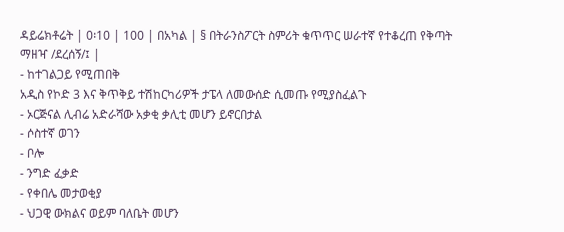ዳይሬክቶሬት | 0፡10 | 100 | በአካል | § በትራንስፖርት ስምሪት ቁጥጥር ሠራተኛ የተቆረጠ የቅጣት ማዘዣ /ደረሰኝ/፤ |
- ከተገልጋይ የሚጠበቅ
አዲስ የኮድ 3 እና ቅጥቅይ ተሽከርካሪዎች ታፔላ ለመውሰድ ሲመጡ የሚያስፈልጉ
- ኦርጅናል ሊብሬ አድራሻው አቃቂ ቃሊቲ መሆን ይኖርበታል
- ሶስተኛ ወገን
- ቦሎ
- ንግድ ፈቃድ
- የቀበሌ መታወቂያ
- ህጋዊ ውክልና ወይም ባለቤት መሆን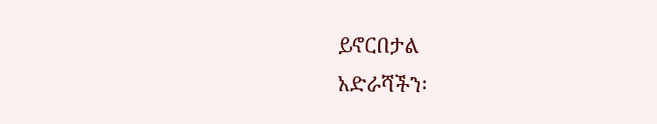ይኖርበታል
አድራሻችን፡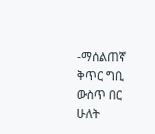-ማሰልጠኛ ቅጥር ግቢ ውስጥ በር ሁለት